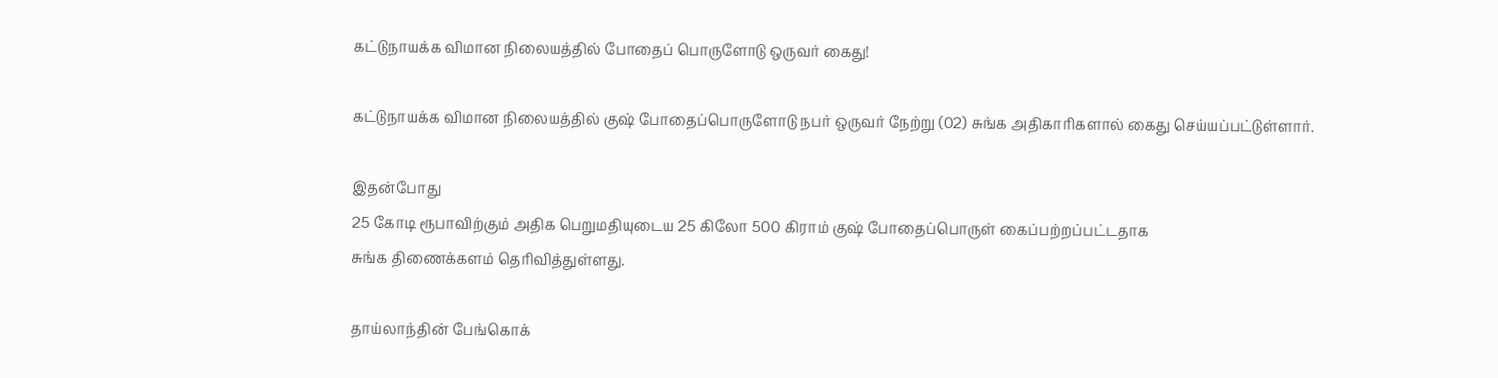கட்டுநாயக்க விமான நிலையத்தில் போதைப் பொருளோடு ஒருவர் கைது!

கட்டுநாயக்க விமான நிலையத்தில் குஷ் போதைப்பொருளோடு நபர் ஒருவர் நேற்று (02) சுங்க அதிகாரிகளால் கைது செய்யப்பட்டுள்ளார்.

இதன்போது
25 கோடி ரூபாவிற்கும் அதிக பெறுமதியுடைய 25 கிலோ 500 கிராம் குஷ் போதைப்பொருள் கைப்பற்றப்பட்டதாக
சுங்க திணைக்களம் தெரிவித்துள்ளது.

தாய்லாந்தின் பேங்கொக்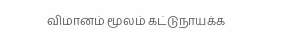விமானம் மூலம் கட்டுநாயக்க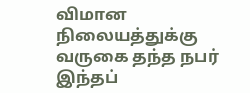விமான நிலையத்துக்கு வருகை தந்த நபர் இந்தப்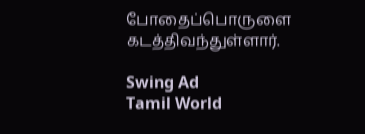போதைப்பொருளை கடத்திவந்துள்ளார்.

Swing Ad
Tamil World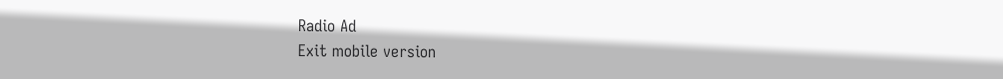Radio Ad
Exit mobile version